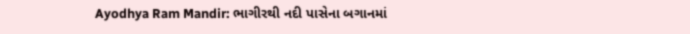Ayodhya Ram Mandir: ભાગીરથી નદી પાસેના બગાનમાં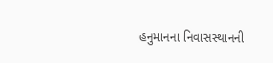હનુમાનના નિવાસસ્થાનની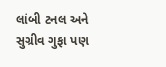લાંબી ટનલ અને સુગ્રીવ ગુફા પણ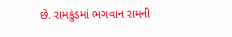છે. રામકુંડમાં ભગવાન રામની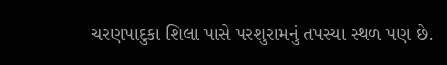ચરણપાદુકા શિલા પાસે પરશુરામનું તપસ્યા સ્થળ પણ છે.